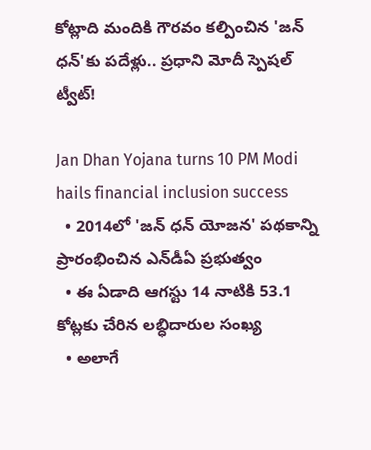కోట్లాది మందికి గౌర‌వం క‌ల్పించిన‌ 'జన్ ధన్'కు ప‌దేళ్లు.. ప్ర‌ధాని మోదీ స్పెష‌ల్ ట్వీట్‌!

Jan Dhan Yojana turns 10 PM Modi hails financial inclusion success
  • 2014లో 'జ‌న్ ధ‌న్ యోజ‌న' ప‌థ‌కాన్ని ప్రారంభించిన‌ ఎన్‌డీఏ ప్రభుత్వం
  • ఈ ఏడాది ఆగ‌స్టు 14 నాటికి 53.1 కోట్ల‌కు చేరిన లబ్ధిదారుల సంఖ్య
  • అలాగే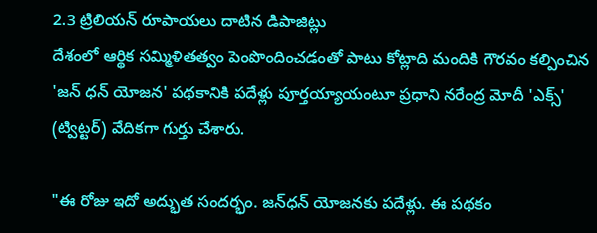2.3 ట్రిలియన్ రూపాయ‌లు దాటిన డిపాజిట్లు
దేశంలో ఆర్థిక స‌మ్మిళిత‌త్వం పెంపొందించడంతో పాటు కోట్లాది మందికి గౌర‌వం క‌ల్పించిన 'జ‌న్ ధ‌న్ యోజ‌న' ప‌థ‌కానికి ప‌దేళ్లు పూర్తయ్యాయంటూ ప్ర‌ధాని న‌రేంద్ర‌ మోదీ 'ఎక్స్' (ట్విట్ట‌ర్‌) వేదిక‌గా గుర్తు చేశారు.

"ఈ రోజు ఇదో అద్భుత సంద‌ర్భం. జ‌న్‌ధ‌న్ యోజ‌న‌కు ప‌దేళ్లు. ఈ పథకం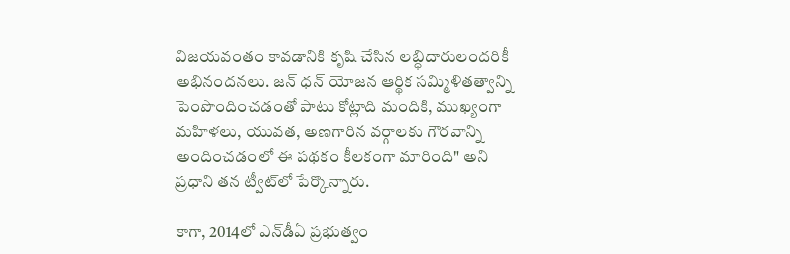విజయవంతం కావడానికి కృషి చేసిన లబ్ధిదారులందరికీ అభినందనలు. జన్ ధన్ యోజన ఆర్థిక స‌మ్మిళిత‌త్వాన్ని పెంపొందించడంతో పాటు కోట్లాది మందికి, ముఖ్యంగా మహిళలు, యువత, అణగారిన వర్గాలకు గౌరవాన్ని అందించడంలో ఈ ప‌థ‌కం కీల‌కంగా మారింది" అని ప్ర‌ధాని త‌న ట్వీట్‌లో పేర్కొన్నారు.

కాగా, 2014లో ఎన్‌డీఏ ప్రభుత్వం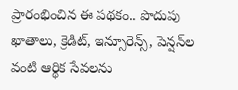ప్రారంభించిన ఈ పథకం.. పొదుపు ఖాతాలు, క్రెడిట్, ఇన్సూరెన్స్, పెన్షన్‌ల వంటి ఆర్థిక సేవలను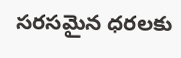సరసమైన ధరలకు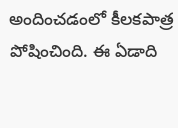అందించడంలో కీలకపాత్ర పోషించింది. ఈ ఏడాది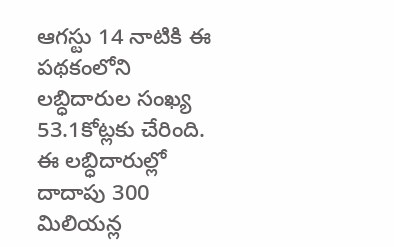ఆగ‌స్టు 14 నాటికి ఈ ప‌థ‌కంలోని లబ్ధిదారుల సంఖ్య 53.1కోట్ల‌కు చేరింది. ఈ లబ్ధిదారుల్లో దాదాపు 300 మిలియన్ల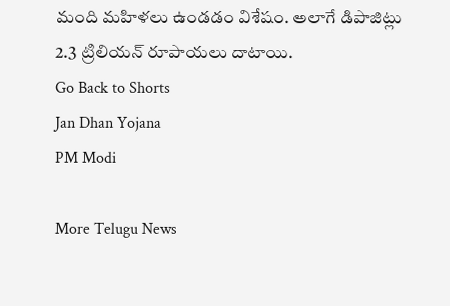మంది మహిళలు ఉండ‌డం విశేషం. అలాగే డిపాజిట్లు 2.3 ట్రిలియన్ రూపాయ‌లు దాటాయి.
Go Back to Shorts
Jan Dhan Yojana
PM Modi

More Telugu News